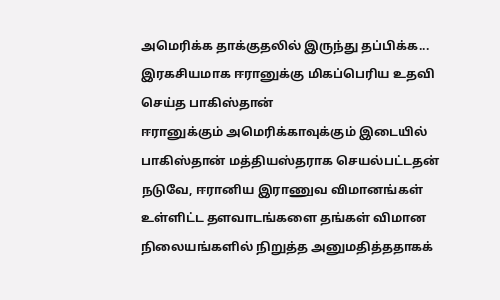அமெரிக்க தாக்குதலில் இருந்து தப்பிக்க... இரகசியமாக ஈரானுக்கு மிகப்பெரிய உதவி செய்த பாகிஸ்தான்
ஈரானுக்கும் அமெரிக்காவுக்கும் இடையில் பாகிஸ்தான் மத்தியஸ்தராக செயல்பட்டதன் நடுவே, ஈரானிய இராணுவ விமானங்கள் உள்ளிட்ட தளவாடங்களை தங்கள் விமான நிலையங்களில் நிறுத்த அனுமதித்ததாகக்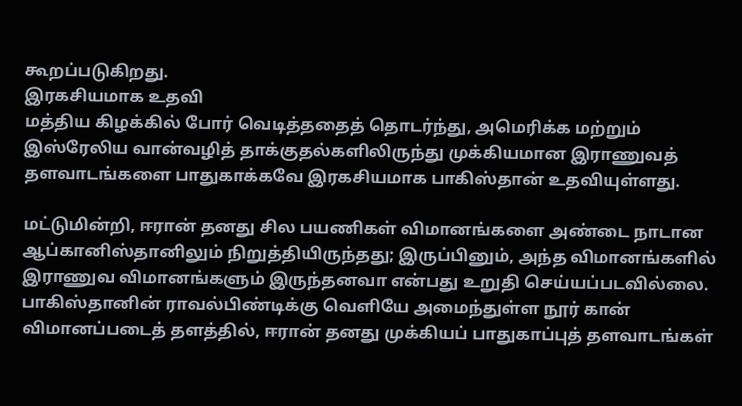கூறப்படுகிறது.
இரகசியமாக உதவி
மத்திய கிழக்கில் போர் வெடித்ததைத் தொடர்ந்து, அமெரிக்க மற்றும் இஸ்ரேலிய வான்வழித் தாக்குதல்களிலிருந்து முக்கியமான இராணுவத் தளவாடங்களை பாதுகாக்கவே இரகசியமாக பாகிஸ்தான் உதவியுள்ளது.

மட்டுமின்றி, ஈரான் தனது சில பயணிகள் விமானங்களை அண்டை நாடான ஆப்கானிஸ்தானிலும் நிறுத்தியிருந்தது; இருப்பினும், அந்த விமானங்களில் இராணுவ விமானங்களும் இருந்தனவா என்பது உறுதி செய்யப்படவில்லை.
பாகிஸ்தானின் ராவல்பிண்டிக்கு வெளியே அமைந்துள்ள நூர் கான் விமானப்படைத் தளத்தில், ஈரான் தனது முக்கியப் பாதுகாப்புத் தளவாடங்கள்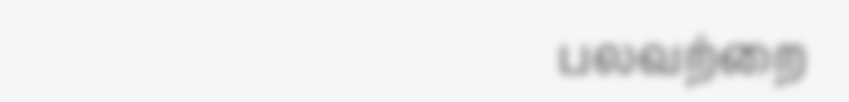பலவற்றை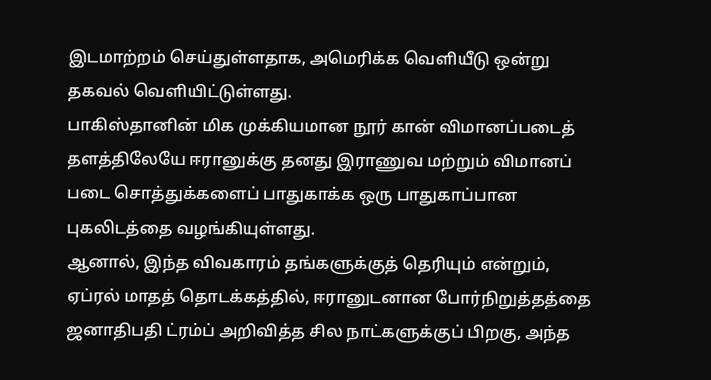இடமாற்றம் செய்துள்ளதாக, அமெரிக்க வெளியீடு ஒன்று தகவல் வெளியிட்டுள்ளது.
பாகிஸ்தானின் மிக முக்கியமான நூர் கான் விமானப்படைத் தளத்திலேயே ஈரானுக்கு தனது இராணுவ மற்றும் விமானப் படை சொத்துக்களைப் பாதுகாக்க ஒரு பாதுகாப்பான புகலிடத்தை வழங்கியுள்ளது.
ஆனால், இந்த விவகாரம் தங்களுக்குத் தெரியும் என்றும், ஏப்ரல் மாதத் தொடக்கத்தில், ஈரானுடனான போர்நிறுத்தத்தை ஜனாதிபதி ட்ரம்ப் அறிவித்த சில நாட்களுக்குப் பிறகு, அந்த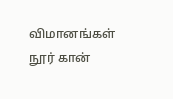விமானங்கள் நூர் கான்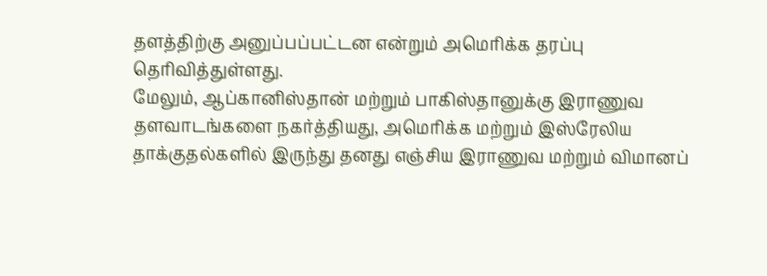தளத்திற்கு அனுப்பப்பட்டன என்றும் அமெரிக்க தரப்பு தெரிவித்துள்ளது.
மேலும், ஆப்கானிஸ்தான் மற்றும் பாகிஸ்தானுக்கு இராணுவ தளவாடங்களை நகர்த்தியது, அமெரிக்க மற்றும் இஸ்ரேலிய தாக்குதல்களில் இருந்து தனது எஞ்சிய இராணுவ மற்றும் விமானப்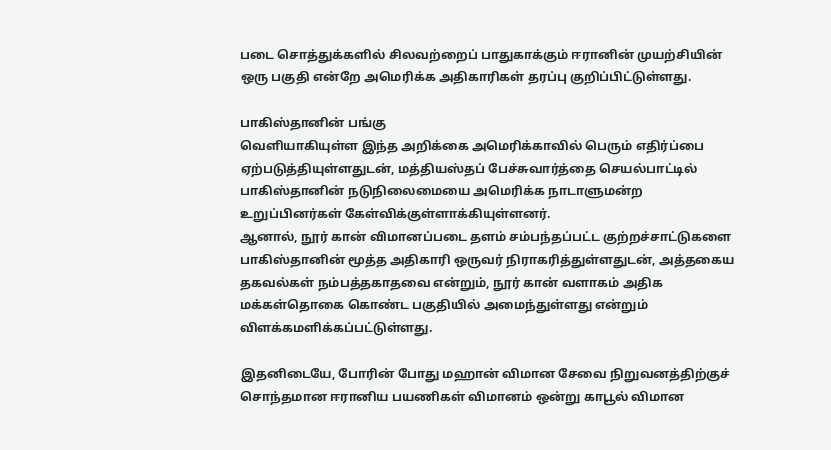படை சொத்துக்களில் சிலவற்றைப் பாதுகாக்கும் ஈரானின் முயற்சியின் ஒரு பகுதி என்றே அமெரிக்க அதிகாரிகள் தரப்பு குறிப்பிட்டுள்ளது.

பாகிஸ்தானின் பங்கு
வெளியாகியுள்ள இந்த அறிக்கை அமெரிக்காவில் பெரும் எதிர்ப்பை ஏற்படுத்தியுள்ளதுடன், மத்தியஸ்தப் பேச்சுவார்த்தை செயல்பாட்டில் பாகிஸ்தானின் நடுநிலைமையை அமெரிக்க நாடாளுமன்ற உறுப்பினர்கள் கேள்விக்குள்ளாக்கியுள்ளனர்.
ஆனால், நூர் கான் விமானப்படை தளம் சம்பந்தப்பட்ட குற்றச்சாட்டுகளை பாகிஸ்தானின் மூத்த அதிகாரி ஒருவர் நிராகரித்துள்ளதுடன், அத்தகைய தகவல்கள் நம்பத்தகாதவை என்றும், நூர் கான் வளாகம் அதிக மக்கள்தொகை கொண்ட பகுதியில் அமைந்துள்ளது என்றும் விளக்கமளிக்கப்பட்டுள்ளது.

இதனிடையே, போரின் போது மஹான் விமான சேவை நிறுவனத்திற்குச் சொந்தமான ஈரானிய பயணிகள் விமானம் ஒன்று காபூல் விமான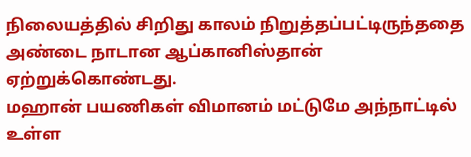நிலையத்தில் சிறிது காலம் நிறுத்தப்பட்டிருந்ததை அண்டை நாடான ஆப்கானிஸ்தான் ஏற்றுக்கொண்டது.
மஹான் பயணிகள் விமானம் மட்டுமே அந்நாட்டில் உள்ள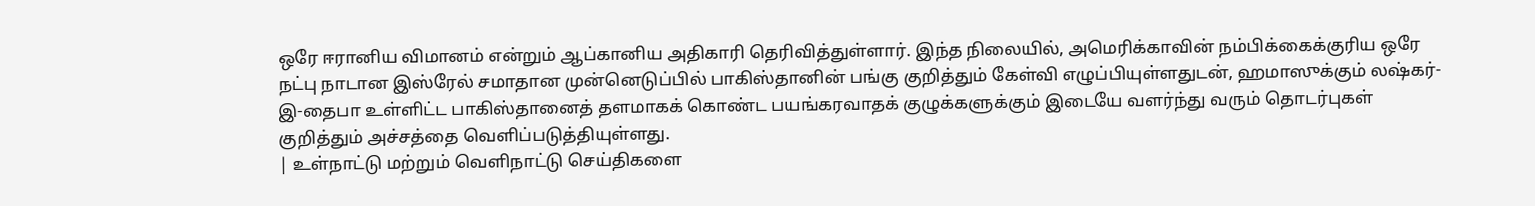ஒரே ஈரானிய விமானம் என்றும் ஆப்கானிய அதிகாரி தெரிவித்துள்ளார். இந்த நிலையில், அமெரிக்காவின் நம்பிக்கைக்குரிய ஒரே நட்பு நாடான இஸ்ரேல் சமாதான முன்னெடுப்பில் பாகிஸ்தானின் பங்கு குறித்தும் கேள்வி எழுப்பியுள்ளதுடன், ஹமாஸுக்கும் லஷ்கர்-இ-தைபா உள்ளிட்ட பாகிஸ்தானைத் தளமாகக் கொண்ட பயங்கரவாதக் குழுக்களுக்கும் இடையே வளர்ந்து வரும் தொடர்புகள் குறித்தும் அச்சத்தை வெளிப்படுத்தியுள்ளது.
| உள்நாட்டு மற்றும் வெளிநாட்டு செய்திகளை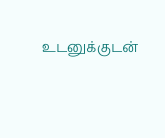உடனுக்குடன்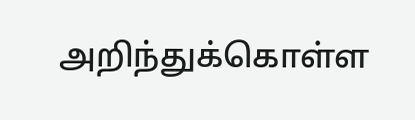அறிந்துக்கொள்ள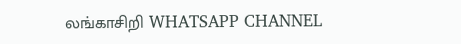லங்காசிறி WHATSAPP CHANNEL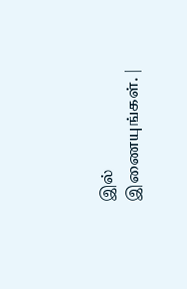இல் இணையுங்கள். |